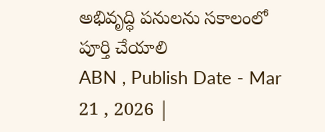అభివృద్ధి పనులను సకాలంలో పూర్తి చేయాలి
ABN , Publish Date - Mar 21 , 2026 |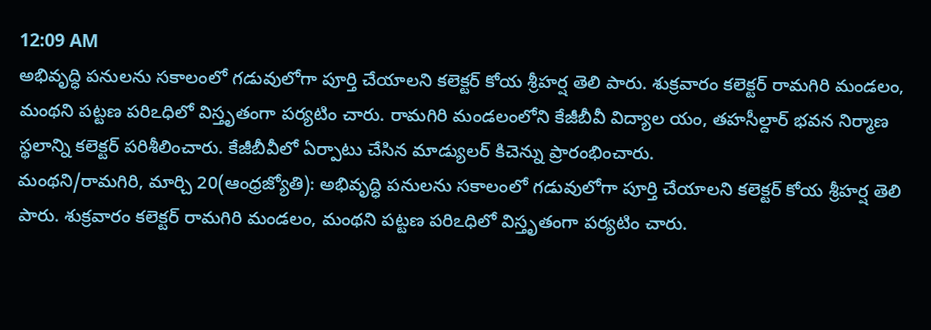12:09 AM
అభివృద్ధి పనులను సకాలంలో గడువులోగా పూర్తి చేయాలని కలెక్టర్ కోయ శ్రీహర్ష తెలి పారు. శుక్రవారం కలెక్టర్ రామగిరి మండలం, మంథని పట్టణ పరిఽధిలో విస్తృతంగా పర్యటిం చారు. రామగిరి మండలంలోని కేజీబీవీ విద్యాల యం, తహసీల్దార్ భవన నిర్మాణ స్థలాన్ని కలెక్టర్ పరిశీలించారు. కేజీబీవీలో ఏర్పాటు చేసిన మాడ్యులర్ కిచెన్ను ప్రారంభించారు.
మంథని/రామగిరి, మార్చి 20(ఆంధ్రజ్యోతి): అభివృద్ధి పనులను సకాలంలో గడువులోగా పూర్తి చేయాలని కలెక్టర్ కోయ శ్రీహర్ష తెలి పారు. శుక్రవారం కలెక్టర్ రామగిరి మండలం, మంథని పట్టణ పరిఽధిలో విస్తృతంగా పర్యటిం చారు.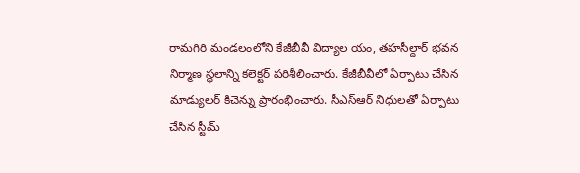రామగిరి మండలంలోని కేజీబీవీ విద్యాల యం, తహసీల్దార్ భవన నిర్మాణ స్థలాన్ని కలెక్టర్ పరిశీలించారు. కేజీబీవీలో ఏర్పాటు చేసిన మాడ్యులర్ కిచెన్ను ప్రారంభించారు. సీఎస్ఆర్ నిధులతో ఏర్పాటు చేసిన స్టీమ్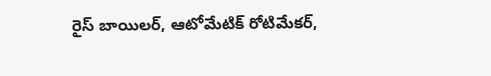రైస్ బాయిలర్, ఆటోమేటిక్ రోటిమేకర్,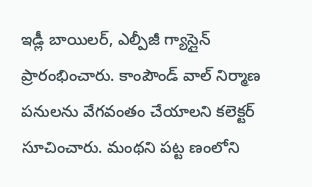ఇడ్లీ బాయిలర్, ఎల్పీజీ గ్యాస్లైన్ ప్రారంభించారు. కాంపౌండ్ వాల్ నిర్మాణ పనులను వేగవంతం చేయాలని కలెక్టర్ సూచించారు. మంథని పట్ట ణంలోని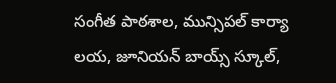సంగీత పాఠశాల, మున్సిపల్ కార్యా లయ, జూనియన్ బాయ్స్ స్కూల్,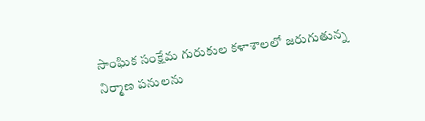సాంఘిక సంక్షేమ గురుకుల కళాశాలలో జరుగుతున్న నిర్మాణ పనులను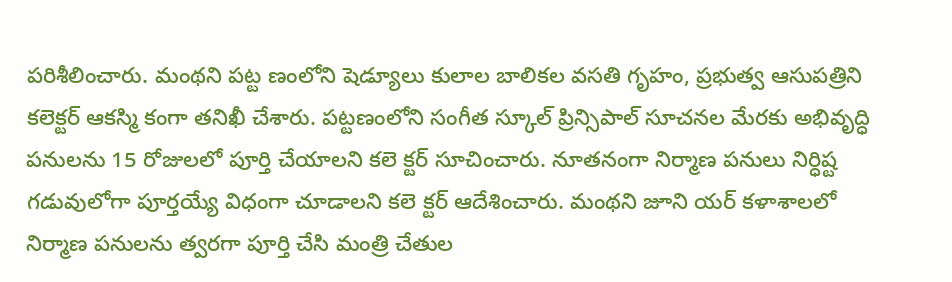పరిశీలించారు. మంథని పట్ట ణంలోని షెడ్యూలు కులాల బాలికల వసతి గృహం, ప్రభుత్వ ఆసుపత్రిని కలెక్టర్ ఆకస్మి కంగా తనిఖీ చేశారు. పట్టణంలోని సంగీత స్కూల్ ప్రిన్సిపాల్ సూచనల మేరకు అభివృద్ధి పనులను 15 రోజులలో పూర్తి చేయాలని కలె క్టర్ సూచించారు. నూతనంగా నిర్మాణ పనులు నిర్ధిష్ట గడువులోగా పూర్తయ్యే విధంగా చూడాలని కలె క్టర్ ఆదేశించారు. మంథని జూని యర్ కళాశాలలో నిర్మాణ పనులను త్వరగా పూర్తి చేసి మంత్రి చేతుల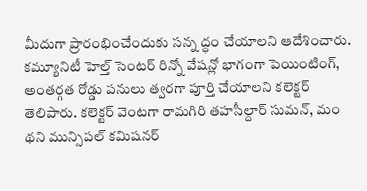మీదుగా ప్రారంభించేందుకు సన్న ద్ధం చేయాలని ఆదేశించారు. కమ్యూనిటీ హెల్త్ సెంటర్ రిన్నో వేషన్లో భాగంగా పెయింటింగ్, అంతర్గత రోడ్డు పనులు త్వరగా పూర్తి చేయాలని కలెక్టర్ తెలిపారు. కలెక్టర్ వెంటగా రామగిరి తహసీల్దార్ సుమన్, మం థని మున్సిపల్ కమిషనర్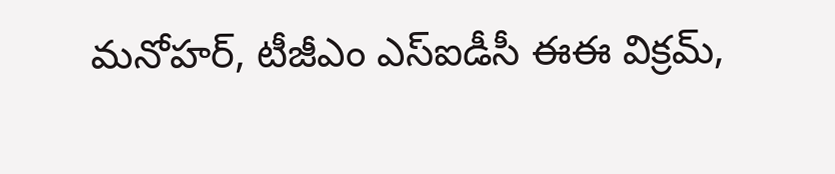మనోహర్, టీజీఎం ఎస్ఐడీసీ ఈఈ విక్రమ్,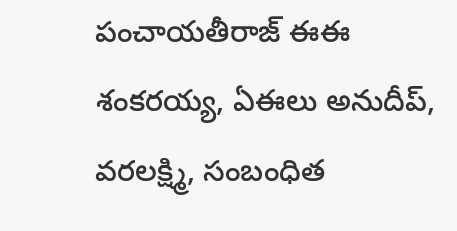పంచాయతీరాజ్ ఈఈ శంకరయ్య, ఏఈలు అనుదీప్, వరలక్ష్మి, సంబంధిత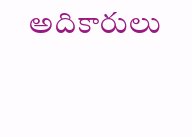అదికారులు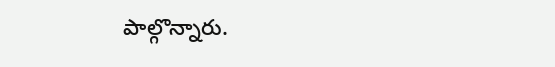పాల్గొన్నారు.